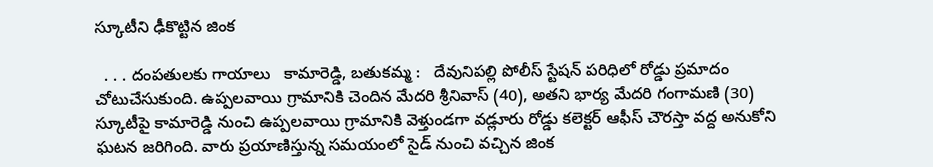స్కూటీని ఢీకొట్టిన జింక

  . . . దంపతులకు గాయాలు   కామారెడ్డి, బతుకమ్మ :   దేవునిపల్లి పోలీస్ స్టేషన్ పరిధిలో రోడ్డు ప్రమాదం చోటుచేసుకుంది. ఉప్పలవాయి గ్రామానికి చెందిన మేదరి శ్రీనివాస్ (40), అతని భార్య మేదరి గంగామణి (30) స్కూటీపై కామారెడ్డి నుంచి ఉప్పలవాయి గ్రామానికి వెళ్తుండగా వడ్లూరు రోడ్డు కలెక్టర్ ఆఫీస్ చౌరస్తా వద్ద అనుకోని ఘటన జరిగింది. వారు ప్రయాణిస్తున్న సమయంలో సైడ్ నుంచి వచ్చిన జింక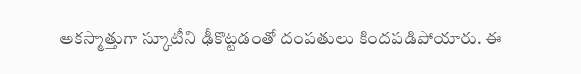అకస్మాత్తుగా స్కూటీని ఢీకొట్టడంతో దంపతులు కిందపడిపోయారు. ఈ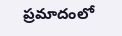ప్రమాదంలో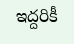ఇద్దరికీ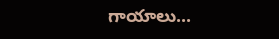గాయాలు...